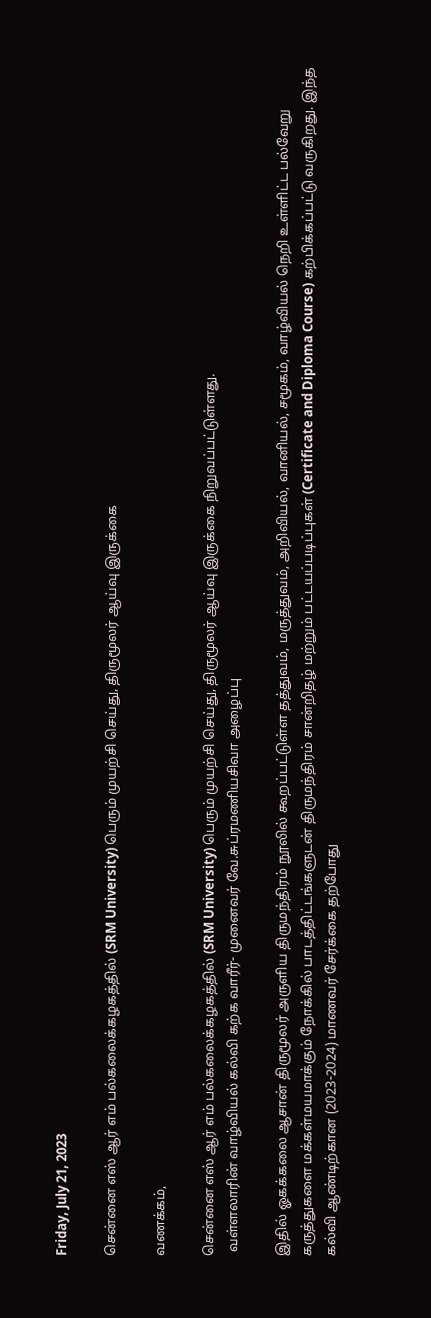Friday, July 21, 2023

சென்னை எஸ் ஆர் எம் பல்கலைக்கழகத்தில் (SRM University) பெரும் முயற்சி செய்து, திருமூலர் ஆய்வு இருக்கை

வணக்கம்,

சென்னை எஸ் ஆர் எம் பல்கலைக்கழகத்தில் (SRM University) பெரும் முயற்சி செய்து, திருமூலர் ஆய்வு இருக்கை நிறுவப்பட்டுள்ளது.
 வள்ளலாரின் வாழ்வியல் கல்வி கற்க வாரீர்- முனைவர் வே.சுப்ரமணியசிவா அழைப்பு

இதில் ஓகக்கலை ஆசான் திருமூலர் அருளிய திருமந்திரம் நூலில் கூறப்பட்டுள்ள தத்துவம், மருத்துவம், அறிவியல், வானியல், சமூகம், வாழ்வியல் நெறி உள்ளிட்ட பல்வேறு கருத்துகளை மக்கள்மயமாக்கும் நோக்கில் பாடத்திட்டங்களுடன் திருமந்திரம் சான்றிதழ் மற்றும் பட்டயப்படிப்புகள் (Certificate and Diploma Course) கற்பிக்கப்பட்டு வருகிறது. இந்த கல்வி ஆண்டிற்கான (2023-2024) மாணவர் சேர்க்கை தற்போது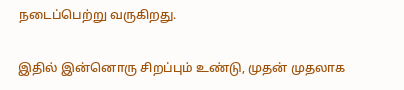நடைப்பெற்று வருகிறது.

இதில் இன்னொரு சிறப்பும் உண்டு, முதன் முதலாக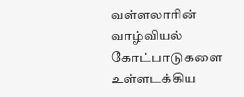வள்ளலாரின் வாழ்வியல் கோட்பாடுகளை உள்ளடக்கிய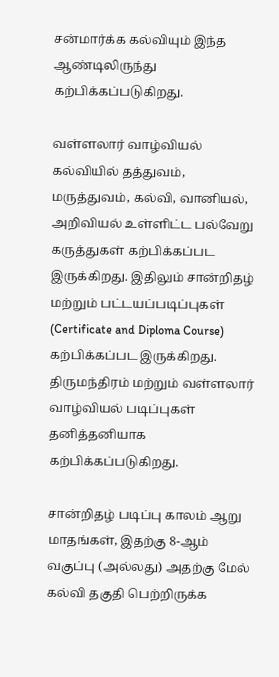சன்மார்க்க கல்வியும் இந்த ஆண்டிலிருந்து கற்பிக்கப்படுகிறது.

வள்ளலார் வாழ்வியல் கல்வியில் தத்துவம், மருத்துவம், கல்வி, வானியல், அறிவியல் உள்ளிட்ட பல்வேறு கருத்துகள் கற்பிக்கப்பட இருக்கிறது. இதிலும் சான்றிதழ் மற்றும் பட்டயப்படிப்புகள் (Certificate and Diploma Course) கற்பிக்கப்பட இருக்கிறது.
திருமந்திரம் மற்றும் வள்ளலார் வாழ்வியல் படிப்புகள் தனித்தனியாக கற்பிக்கப்படுகிறது.

சான்றிதழ் படிப்பு காலம் ஆறு மாதங்கள், இதற்கு 8-ஆம் வகுப்பு (அல்லது) அதற்கு மேல் கல்வி தகுதி பெற்றிருக்க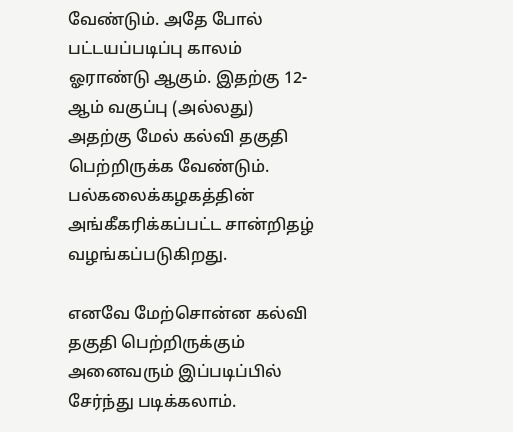வேண்டும். அதே போல் பட்டயப்படிப்பு காலம் ஓராண்டு ஆகும். இதற்கு 12-ஆம் வகுப்பு (அல்லது) அதற்கு மேல் கல்வி தகுதி பெற்றிருக்க வேண்டும். பல்கலைக்கழகத்தின் அங்கீகரிக்கப்பட்ட சான்றிதழ் வழங்கப்படுகிறது.

எனவே மேற்சொன்ன கல்வி தகுதி பெற்றிருக்கும் அனைவரும் இப்படிப்பில் சேர்ந்து படிக்கலாம்.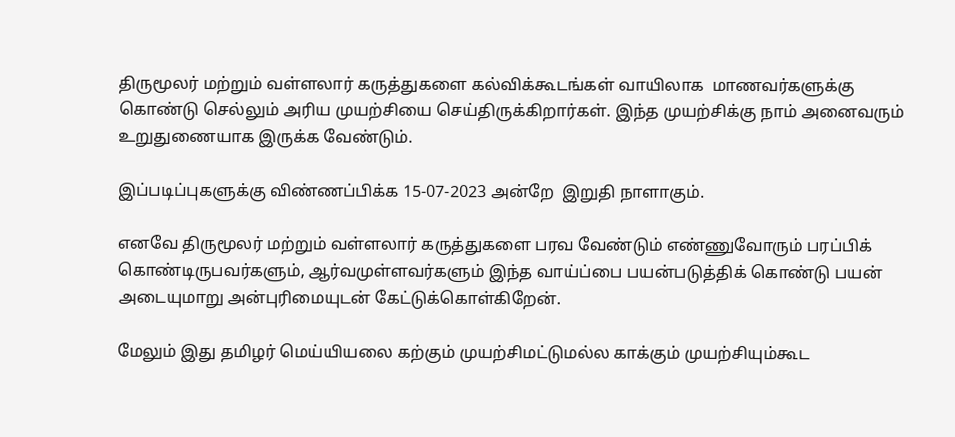திருமூலர் மற்றும் வள்ளலார் கருத்துகளை கல்விக்கூடங்கள் வாயிலாக  மாணவர்களுக்கு கொண்டு செல்லும் அரிய முயற்சியை செய்திருக்கிறார்கள். இந்த முயற்சிக்கு நாம் அனைவரும் உறுதுணையாக இருக்க வேண்டும்.

இப்படிப்புகளுக்கு விண்ணப்பிக்க 15-07-2023 அன்றே  இறுதி நாளாகும்.

எனவே திருமூலர் மற்றும் வள்ளலார் கருத்துகளை பரவ வேண்டும் எண்ணுவோரும் பரப்பிக் கொண்டிருபவர்களும், ஆர்வமுள்ளவர்களும் இந்த வாய்ப்பை பயன்படுத்திக் கொண்டு பயன் அடையுமாறு அன்புரிமையுடன் கேட்டுக்கொள்கிறேன்.

மேலும் இது தமிழர் மெய்யியலை கற்கும் முயற்சிமட்டுமல்ல காக்கும் முயற்சியும்கூட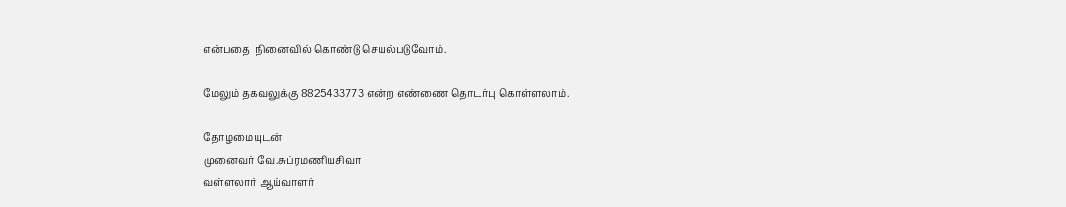என்பதை  நினைவில் கொண்டு செயல்படுவோம்.

மேலும் தகவலுக்கு 8825433773 என்ற எண்ணை தொடர்பு கொள்ளலாம்.

தோழமையுடன்
முனைவர் வே.சுப்ரமணியசிவா
வள்ளலார் ஆய்வாளர்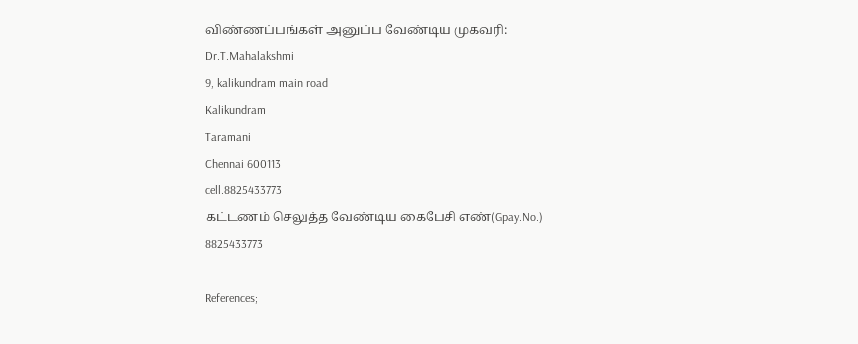விண்ணப்பங்கள் அனுப்ப வேண்டிய முகவரி:
Dr.T.Mahalakshmi
9, kalikundram main road
Kalikundram
Taramani
Chennai 600113
cell.8825433773
கட்டணம் செலுத்த வேண்டிய கைபேசி எண்(Gpay.No.)
8825433773

References;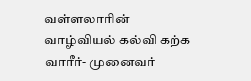வள்ளலாரின் வாழ்வியல் கல்வி கற்க வாரீர்- முனைவர்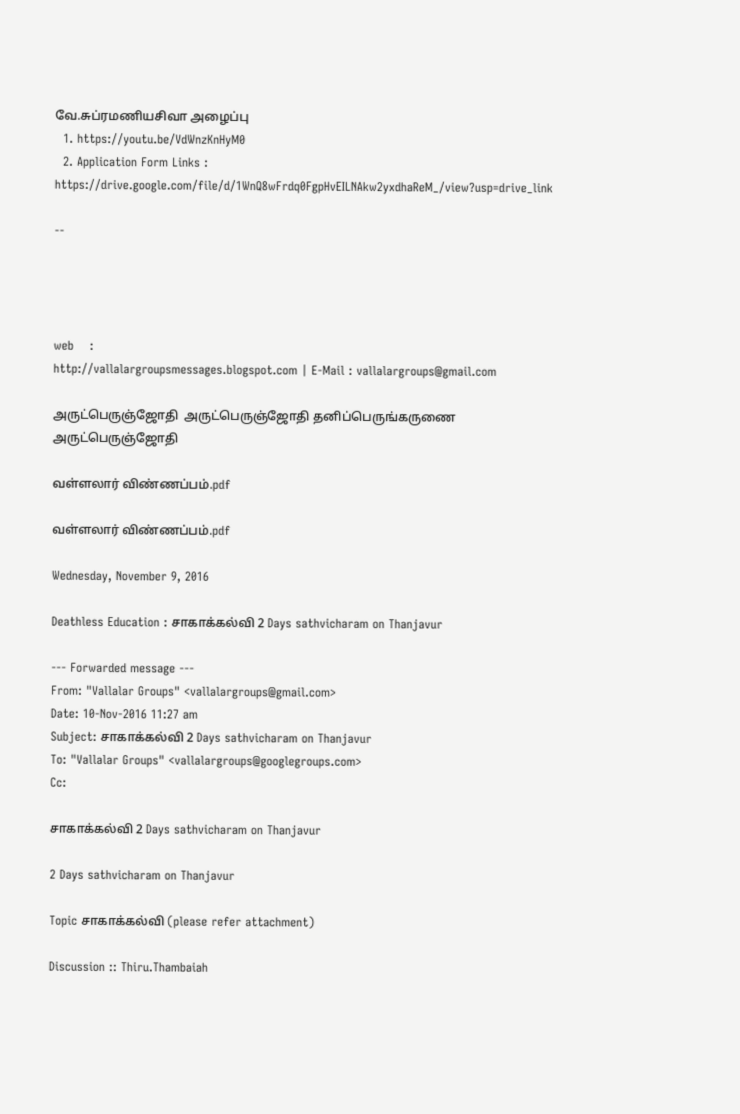வே.சுப்ரமணியசிவா அழைப்பு
  1. https://youtu.be/VdWnzKnHyM0
  2. Application Form Links : https://drive.google.com/file/d/1WnQ8wFrdq0FgpHvEILNAkw2yxdhaReM_/view?usp=drive_link

--




web    :
http://vallalargroupsmessages.blogspot.com | E-Mail : vallalargroups@gmail.com

அருட்பெருஞ்ஜோதி  அருட்பெருஞ்ஜோதி தனிப்பெருங்கருணை அருட்பெருஞ்ஜோதி

வள்ளலார் விண்ணப்பம்.pdf

வள்ளலார் விண்ணப்பம்.pdf

Wednesday, November 9, 2016

Deathless Education : சாகாக்கல்வி 2 Days sathvicharam on Thanjavur

--- Forwarded message ---
From: "Vallalar Groups" <vallalargroups@gmail.com>
Date: 10-Nov-2016 11:27 am
Subject: சாகாக்கல்வி 2 Days sathvicharam on Thanjavur
To: "Vallalar Groups" <vallalargroups@googlegroups.com>
Cc:

சாகாக்கல்வி 2 Days sathvicharam on Thanjavur

2 Days sathvicharam on Thanjavur

Topic சாகாக்கல்வி (please refer attachment)

Discussion :: Thiru.Thambaiah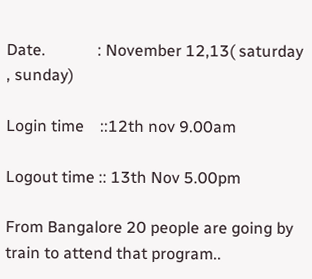Date.             : November 12,13( saturday , sunday)

Login time    ::12th nov 9.00am

Logout time :: 13th Nov 5.00pm

From Bangalore 20 people are going by train to attend that program..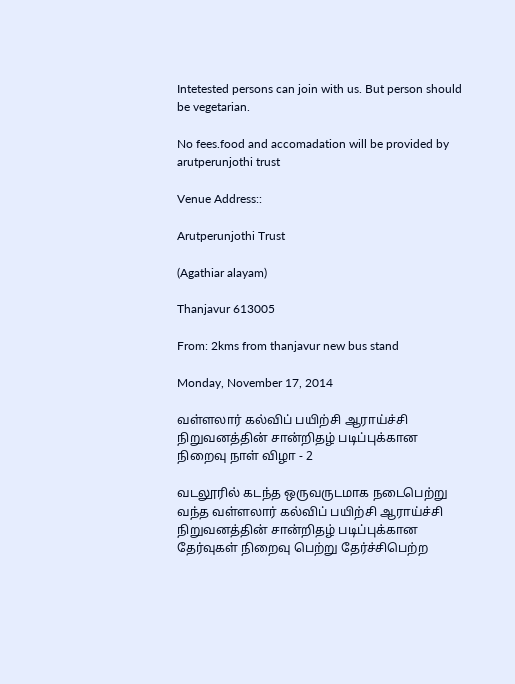Intetested persons can join with us. But person should be vegetarian.

No fees.food and accomadation will be provided by arutperunjothi trust

Venue Address::

Arutperunjothi Trust

(Agathiar alayam)

Thanjavur 613005

From: 2kms from thanjavur new bus stand

Monday, November 17, 2014

வள்ளலார் கல்விப் பயிற்சி ஆராய்ச்சி நிறுவனத்தின் சான்றிதழ் படிப்புக்கான நிறைவு நாள் விழா - 2

வடலூரில் கடந்த ஒருவருடமாக நடைபெற்று வந்த வள்ளலார் கல்விப் பயிற்சி ஆராய்ச்சி
நிறுவனத்தின் சான்றிதழ் படிப்புக்கான தேர்வுகள் நிறைவு பெற்று தேர்ச்சிபெற்ற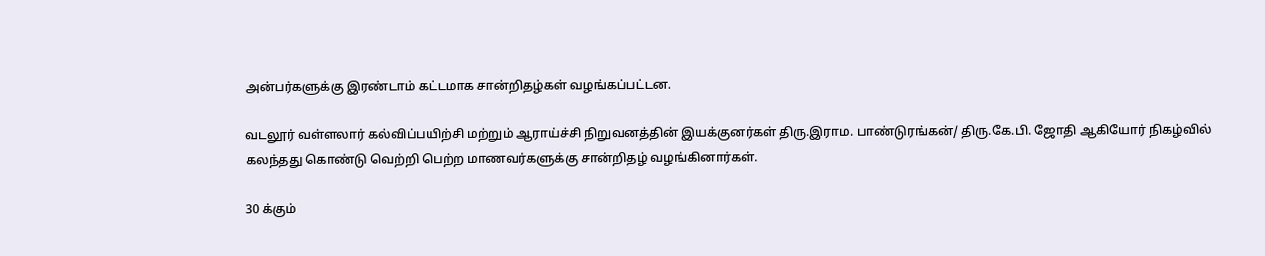அன்பர்களுக்கு இரண்டாம் கட்டமாக சான்றிதழ்கள் வழங்கப்பட்டன.

வடலூர் வள்ளலார் கல்விப்பயிற்சி மற்றும் ஆராய்ச்சி நிறுவனத்தின் இயக்குனர்கள் திரு.இராம. பாண்டுரங்கன்/ திரு.கே.பி. ஜோதி ஆகியோர் நிகழ்வில் கலந்தது கொண்டு வெற்றி பெற்ற மாணவர்களுக்கு சான்றிதழ் வழங்கினார்கள்.

30 க்கும்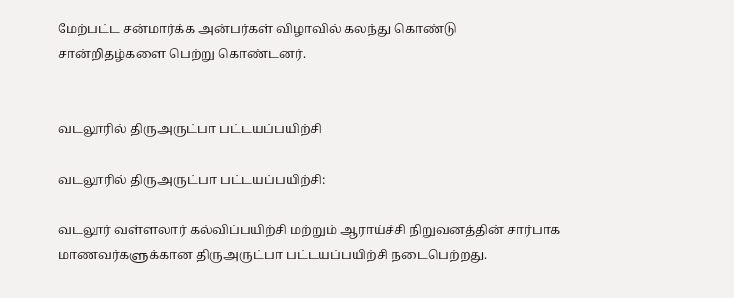மேற்பட்ட சன்மார்க்க அன்பர்கள் விழாவில் கலந்து கொண்டு சான்றிதழ்களை பெற்று கொண்டனர்.


வடலூரில் திருஅருட்பா பட்டயப்பயிற்சி

வடலூரில் திருஅருட்பா பட்டயப்பயிற்சி:

வடலூர் வள்ளலார் கல்விப்பயிற்சி மற்றும் ஆராய்ச்சி நிறுவனத்தின் சார்பாக மாணவர்களுக்கான திருஅருட்பா பட்டயப்பயிற்சி நடைபெற்றது.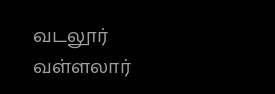வடலூர் வள்ளலார்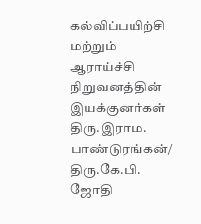கல்விப்பயிற்சி மற்றும் ஆராய்ச்சி நிறுவனத்தின் இயக்குனர்கள் திரு.இராம. பாண்டுரங்கன்/ திரு.கே.பி. ஜோதி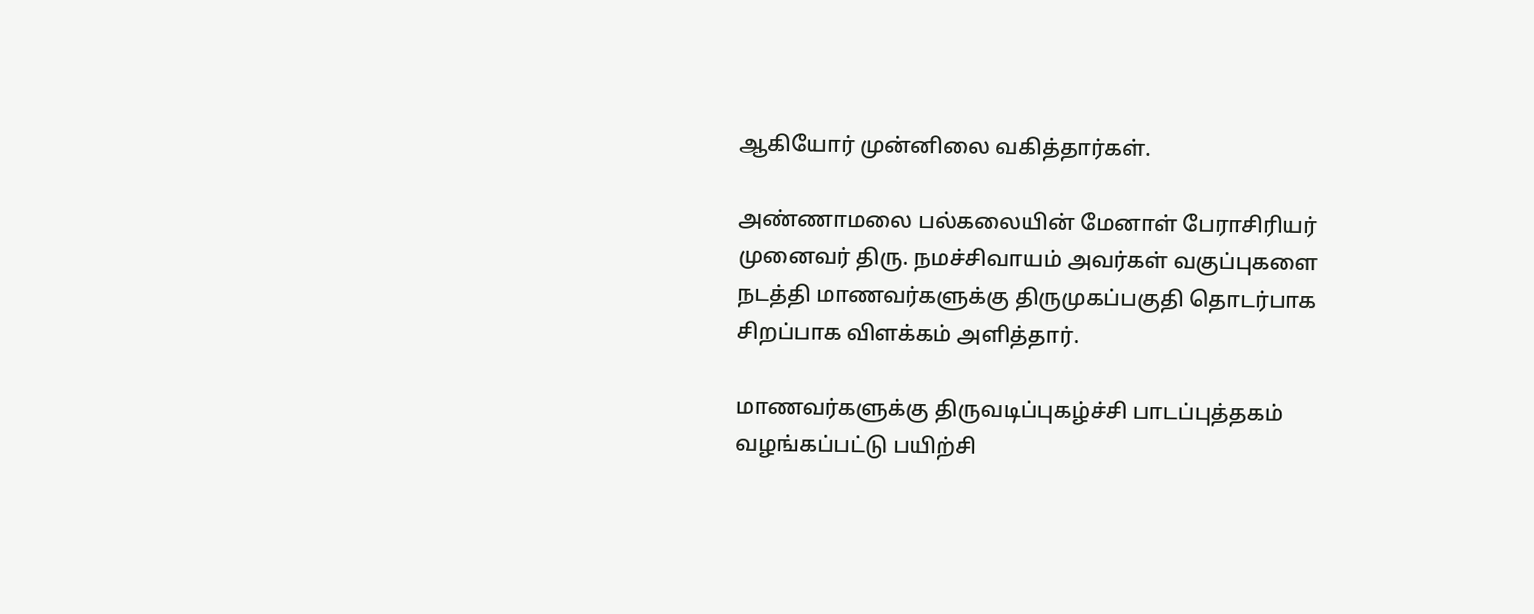ஆகியோர் முன்னிலை வகித்தார்கள்.

அண்ணாமலை பல்கலையின் மேனாள் பேராசிரியர் முனைவர் திரு. நமச்சிவாயம் அவர்கள் வகுப்புகளை நடத்தி மாணவர்களுக்கு திருமுகப்பகுதி தொடர்பாக சிறப்பாக விளக்கம் அளித்தார்.

மாணவர்களுக்கு திருவடிப்புகழ்ச்சி பாடப்புத்தகம் வழங்கப்பட்டு பயிற்சி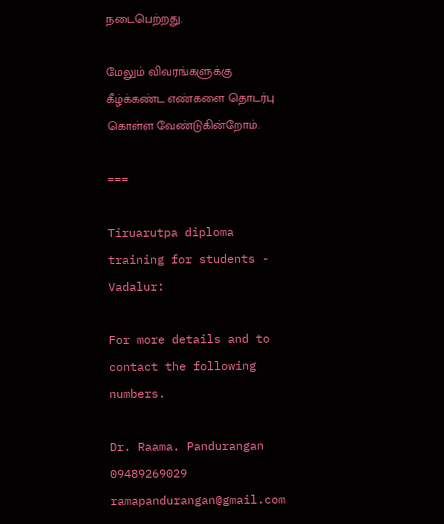நடைபெற்றது.

மேலும் விவரங்களுக்கு கீழ்க்கண்ட எண்களை தொடர்பு கொள்ள வேண்டுகின்றோம்.

===

Tiruarutpa diploma training for students - Vadalur:

For more details and to contact the following numbers.

Dr. Raama. Pandurangan
09489269029
ramapandurangan@gmail.com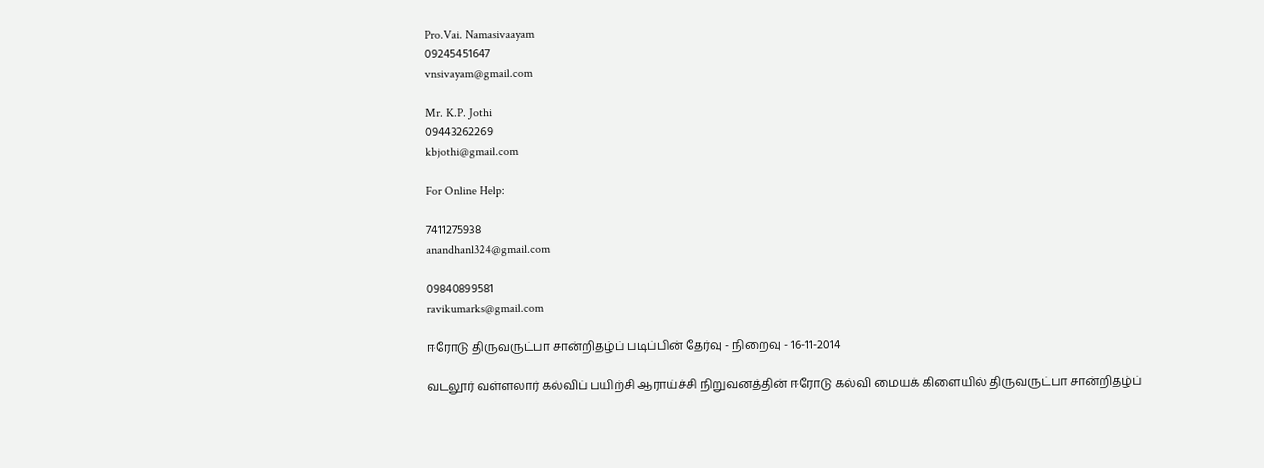Pro.Vai. Namasivaayam
09245451647
vnsivayam@gmail.com

Mr. K.P. Jothi
09443262269
kbjothi@gmail.com

For Online Help:

7411275938
anandhanl324@gmail.com

09840899581
ravikumarks@gmail.com

ஈரோடு திருவருட்பா சான்றிதழ்ப் படிப்பின் தேர்வு - நிறைவு - 16-11-2014

வடலூர் வள்ளலார் கல்விப் பயிற்சி ஆராய்ச்சி நிறுவனத்தின் ஈரோடு கல்வி மையக் கிளையில் திருவருட்பா சான்றிதழ்ப்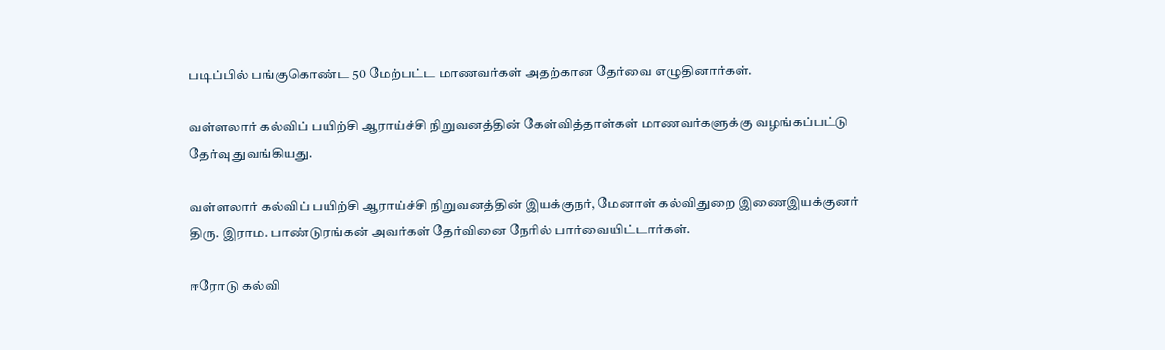படிப்பில் பங்குகொண்ட 50 மேற்பட்ட மாணவர்கள் அதற்கான தேர்வை எழுதினார்கள்.

வள்ளலார் கல்விப் பயிற்சி ஆராய்ச்சி நிறுவனத்தின் கேள்வித்தாள்கள் மாணவர்களுக்கு வழங்கப்பட்டு தேர்வு துவங்கியது.

வள்ளலார் கல்விப் பயிற்சி ஆராய்ச்சி நிறுவனத்தின் இயக்குநர், மேனாள் கல்விதுறை இணைஇயக்குனர் திரு. இராம. பாண்டுரங்கன் அவர்கள் தேர்வினை நேரில் பார்வையிட்டார்கள்.

ஈரோடு கல்வி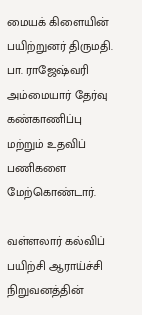மையக் கிளையின் பயிற்றுனர் திருமதி. பா. ராஜேஷ்வரி அம்மையார் தேர்வு கண்காணிப்பு மற்றும் உதவிப் பணிகளை மேற்கொண்டார்.

வள்ளலார் கல்விப் பயிற்சி ஆராய்ச்சி நிறுவனத்தின்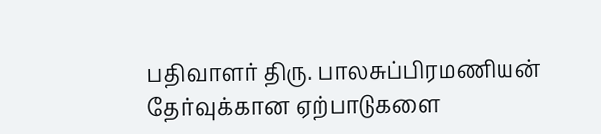பதிவாளர் திரு. பாலசுப்பிரமணியன் தேர்வுக்கான ஏற்பாடுகளை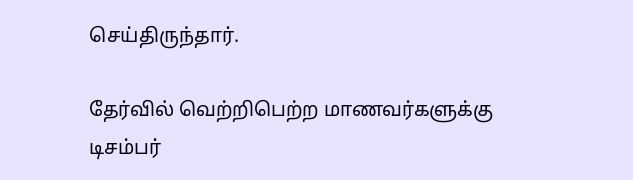செய்திருந்தார்.

தேர்வில் வெற்றிபெற்ற மாணவர்களுக்கு டிசம்பர்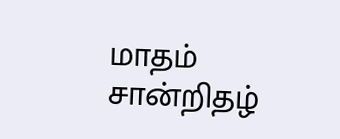மாதம் சான்றிதழ்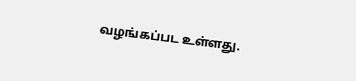வழங்கப்பட உள்ளது.